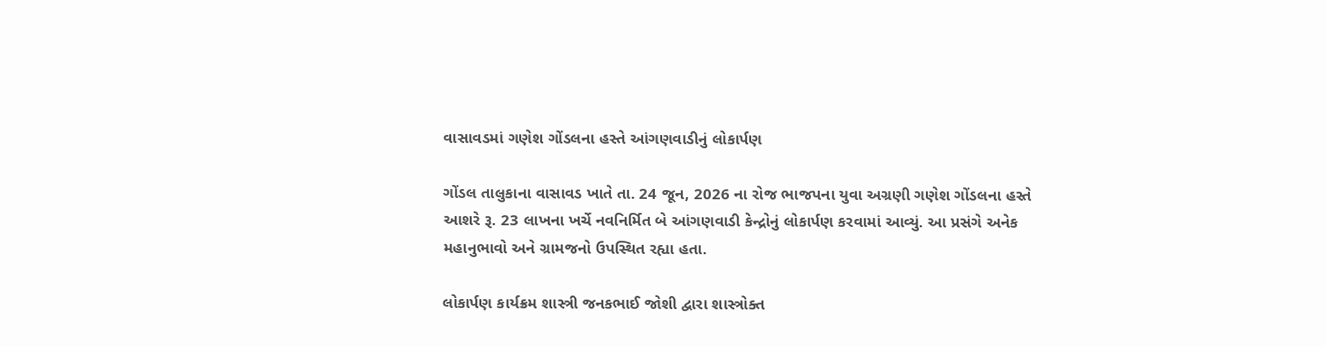વાસાવડમાં ગણેશ ગોંડલના હસ્તે આંગણવાડીનું લોકાર્પણ

ગોંડલ તાલુકાના વાસાવડ ખાતે તા. 24 જૂન, 2026 ના રોજ ભાજપના યુવા અગ્રણી ગણેશ ગોંડલના હસ્તે આશરે રૂ. 23 લાખના ખર્ચે નવનિર્મિત બે આંગણવાડી કેન્દ્રોનું લોકાર્પણ કરવામાં આવ્યું. આ પ્રસંગે અનેક મહાનુભાવો અને ગ્રામજનો ઉપસ્થિત રહ્યા હતા.

લોકાર્પણ કાર્યક્રમ શાસ્ત્રી જનકભાઈ જોશી દ્વારા શાસ્ત્રોક્ત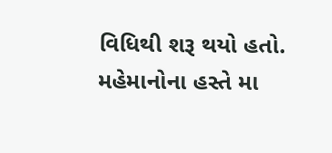વિધિથી શરૂ થયો હતો. મહેમાનોના હસ્તે મા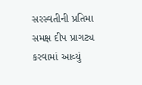સરસ્વતીની પ્રતિમા સમક્ષ દીપ પ્રાગટ્ય કરવામાં આવ્યું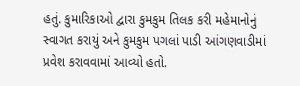હતું. કુમારિકાઓ દ્વારા કુમકુમ તિલક કરી મહેમાનોનું સ્વાગત કરાયું અને કુમકુમ પગલાં પાડી આંગણવાડીમાં પ્રવેશ કરાવવામાં આવ્યો હતો.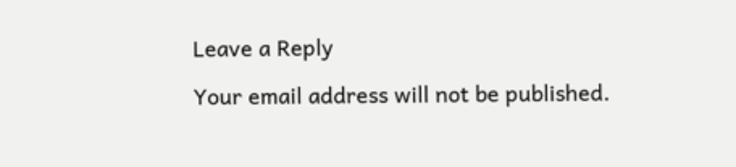Leave a Reply

Your email address will not be published.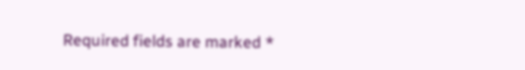Required fields are marked *